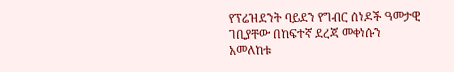የፕሬዝደንት ባይደን የግብር ሰነዶች ዓመታዊ ገቢያቸው በከፍተኛ ደረጃ መቀነሱን አመለከቱ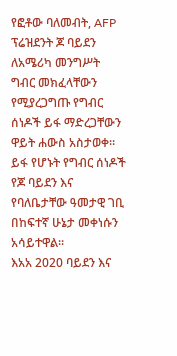የፎቶው ባለመብት, AFP
ፕሬዝደንት ጆ ባይደን ለአሜሪካ መንግሥት ግብር መክፈላቸውን የሚያረጋግጡ የግብር ሰነዶች ይፋ ማድረጋቸውን ዋይት ሐውስ አስታወቀ።
ይፋ የሆኑት የግብር ሰነዶች የጆ ባይደን እና የባለቤታቸው ዓመታዊ ገቢ በከፍተኛ ሁኔታ መቀነሱን አሳይተዋል።
እአአ 2020 ባይደን እና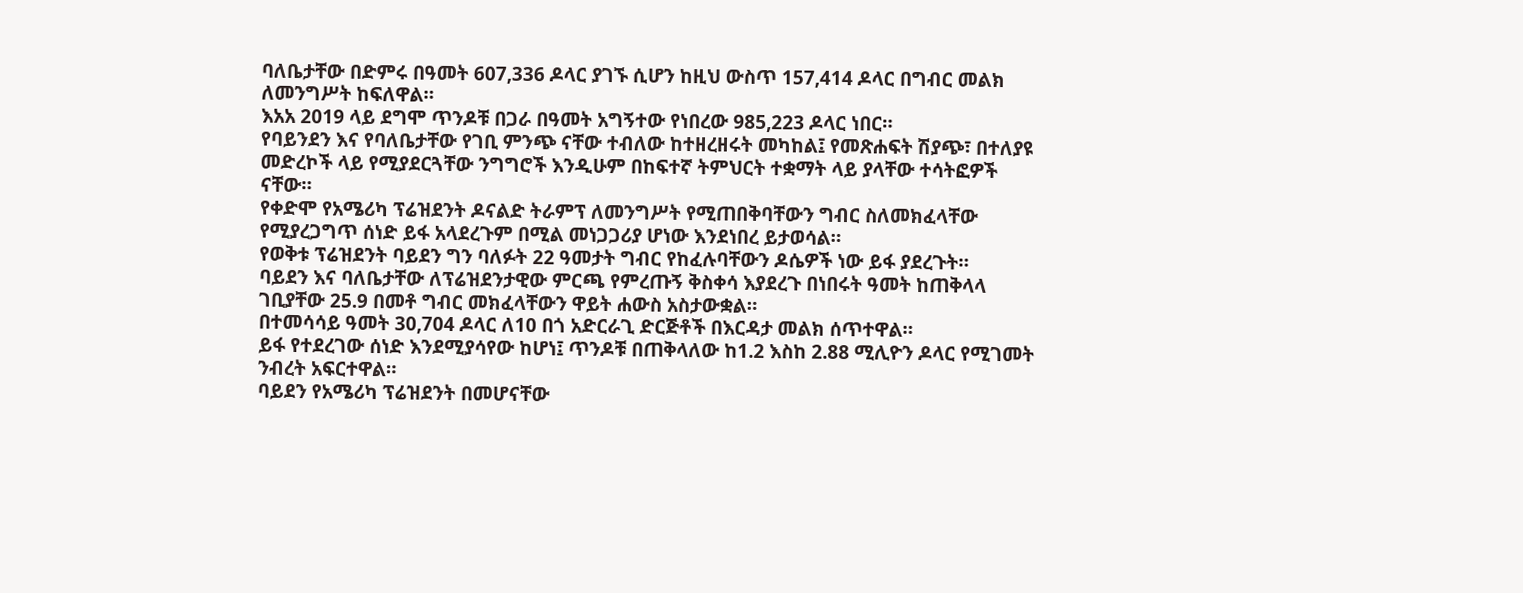ባለቤታቸው በድምሩ በዓመት 607,336 ዶላር ያገኙ ሲሆን ከዚህ ውስጥ 157,414 ዶላር በግብር መልክ ለመንግሥት ከፍለዋል።
እአአ 2019 ላይ ደግሞ ጥንዶቹ በጋራ በዓመት አግኝተው የነበረው 985,223 ዶላር ነበር።
የባይንደን እና የባለቤታቸው የገቢ ምንጭ ናቸው ተብለው ከተዘረዘሩት መካከል፤ የመጽሐፍት ሽያጭ፣ በተለያዩ መድረኮች ላይ የሚያደርጓቸው ንግግሮች እንዲሁም በከፍተኛ ትምህርት ተቋማት ላይ ያላቸው ተሳትፎዎች ናቸው።
የቀድሞ የአሜሪካ ፕሬዝደንት ዶናልድ ትራምፕ ለመንግሥት የሚጠበቅባቸውን ግብር ስለመክፈላቸው የሚያረጋግጥ ሰነድ ይፋ አላደረጉም በሚል መነጋጋሪያ ሆነው እንደነበረ ይታወሳል።
የወቅቱ ፕሬዝደንት ባይደን ግን ባለፉት 22 ዓመታት ግብር የከፈሉባቸውን ዶሴዎች ነው ይፋ ያደረጉት።
ባይደን እና ባለቤታቸው ለፕሬዝደንታዊው ምርጫ የምረጡኝ ቅስቀሳ እያደረጉ በነበሩት ዓመት ከጠቅላላ ገቢያቸው 25.9 በመቶ ግብር መክፈላቸውን ዋይት ሐውስ አስታውቋል።
በተመሳሳይ ዓመት 30,704 ዶላር ለ10 በጎ አድርራጊ ድርጅቶች በእርዳታ መልክ ሰጥተዋል።
ይፋ የተደረገው ሰነድ እንደሚያሳየው ከሆነ፤ ጥንዶቹ በጠቅላለው ከ1.2 እስከ 2.88 ሚሊዮን ዶላር የሚገመት ንብረት አፍርተዋል።
ባይደን የአሜሪካ ፕሬዝደንት በመሆናቸው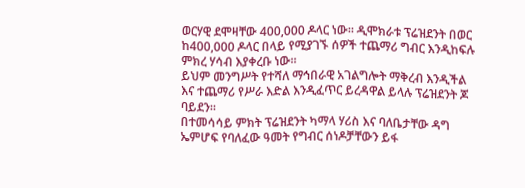ወርሃዊ ደሞዛቸው 400,000 ዶላር ነው። ዲሞክራቱ ፕሬዝደንት በወር ከ400,000 ዶላር በላይ የሚያገኙ ሰዎች ተጨማሪ ግብር እንዲከፍሉ ምክረ ሃሳብ እያቀረቡ ነው።
ይህም መንግሥት የተሻለ ማኅበራዊ አገልግሎት ማቅረብ እንዲችል እና ተጨማሪ የሥራ እድል እንዲፈጥር ይረዳዋል ይላሉ ፕሬዝደንት ጆ ባይደን።
በተመሳሳይ ምክት ፕሬዝደንት ካማላ ሃሪስ እና ባለቤታቸው ዳግ ኤምሆፍ የባለፈው ዓመት የግብር ሰነዶቻቸውን ይፋ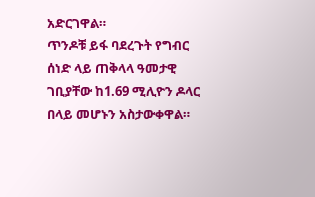አድርገዋል።
ጥንዶቹ ይፋ ባደረጉት የግብር ሰነድ ላይ ጠቅላላ ዓመታዊ ገቢያቸው ከ1.69 ሚሊዮን ዶላር በላይ መሆኑን አስታውቀዋል።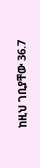ከዚህ ገቢያቸው 36.7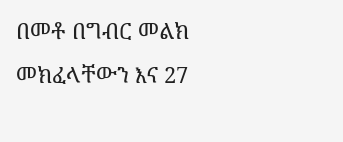በመቶ በግብር መልክ መክፈላቸውን እና 27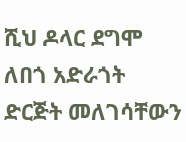ሺህ ዶላር ደግሞ ለበጎ አድራጎት ድርጅት መለገሳቸውን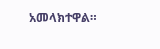አመላክተዋል።